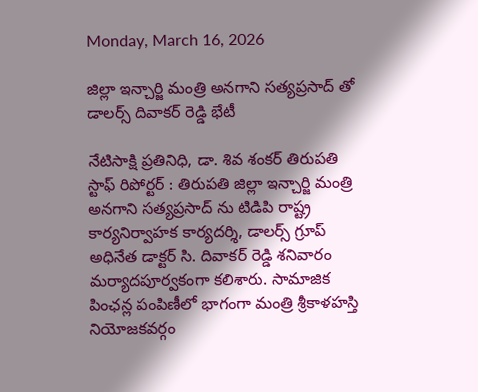Monday, March 16, 2026

జిల్లా ఇన్చార్జి మంత్రి అనగాని సత్యప్రసాద్ తో డాలర్స్ దివాకర్ రెడ్డి భేటీ

నేటిసాక్షి ప్రతినిధి, డా. శివ శంకర్ తిరుపతి స్టాఫ్ రిపోర్టర్ : తిరుపతి జిల్లా ఇన్చార్జి మంత్రి అనగాని సత్యప్రసాద్ ను టిడిపి రాష్ట్ర కార్యనిర్వాహక కార్యదర్శి, డాలర్స్ గ్రూప్ అధినేత డాక్టర్ సి. దివాకర్ రెడ్డి శనివారం మర్యాదపూర్వకంగా కలిశారు. సామాజిక పింఛన్ల పంపిణీలో భాగంగా మంత్రి శ్రీకాళహస్తి నియోజకవర్గం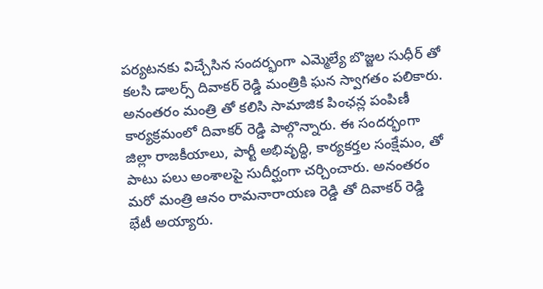పర్యటనకు విచ్చేసిన సందర్భంగా ఎమ్మెల్యే బొజ్జల సుధీర్ తో కలసి డాలర్స్ దివాకర్ రెడ్డి మంత్రికి ఘన స్వాగతం పలికారు. అనంతరం మంత్రి తో కలిసి సామాజిక పింఛన్ల పంపిణీ కార్యక్రమంలో దివాకర్ రెడ్డి పాల్గొన్నారు. ఈ సందర్భంగా జిల్లా రాజకీయాలు, పార్టీ అభివృద్ధి, కార్యకర్తల సంక్షేమం, తో పాటు పలు అంశాలపై సుదీర్ఘంగా చర్చించారు. అనంతరం మరో మంత్రి ఆనం రామనారాయణ రెడ్డి తో దివాకర్ రెడ్డి భేటీ అయ్యారు.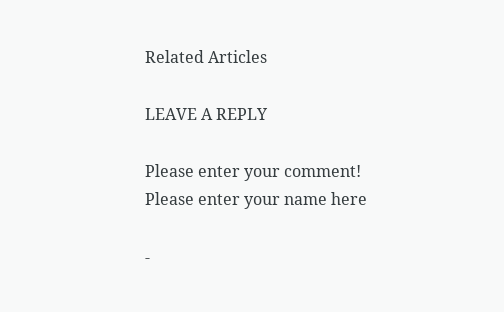Related Articles

LEAVE A REPLY

Please enter your comment!
Please enter your name here

-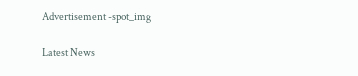Advertisement -spot_img

Latest News